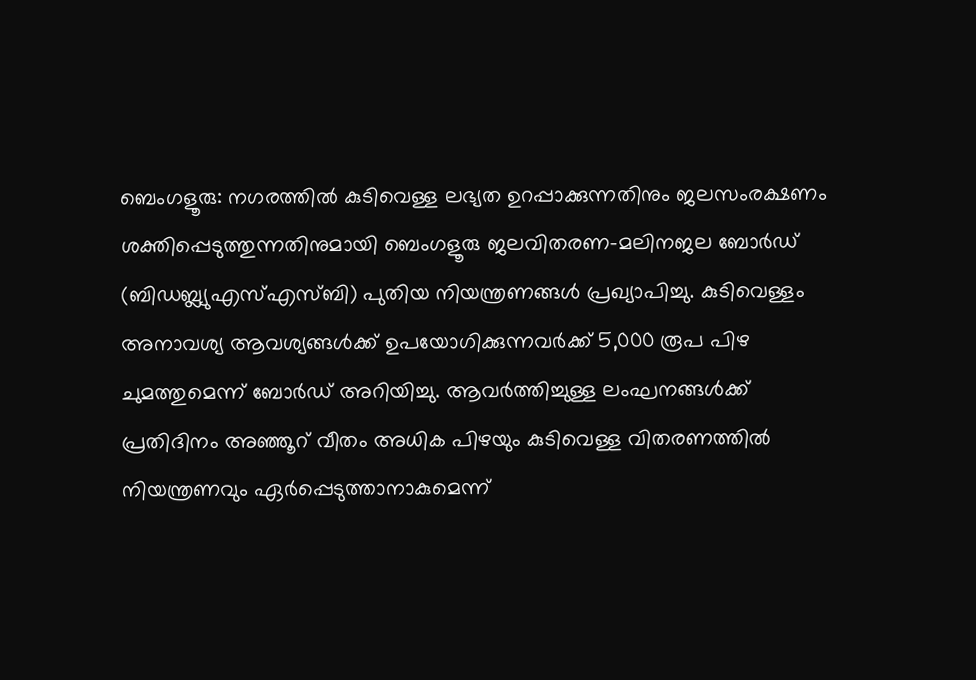ബെംഗളൂരു: നഗരത്തിൽ കുടിവെള്ള ലഭ്യത ഉറപ്പാക്കുന്നതിനും ജലസംരക്ഷണം ശക്തിപ്പെടുത്തുന്നതിനുമായി ബെംഗളൂരു ജലവിതരണ-മലിനജല ബോർഡ് (ബിഡബ്ല്യുഎസ്എസ്ബി) പുതിയ നിയന്ത്രണങ്ങൾ പ്രഖ്യാപിച്ചു. കുടിവെള്ളം അനാവശ്യ ആവശ്യങ്ങൾക്ക് ഉപയോഗിക്കുന്നവർക്ക് 5,000 രൂപ പിഴ ചുമത്തുമെന്ന് ബോർഡ് അറിയിച്ചു. ആവർത്തിച്ചുള്ള ലംഘനങ്ങൾക്ക് പ്രതിദിനം അഞ്ഞൂറ് വീതം അധിക പിഴയും കുടിവെള്ള വിതരണത്തിൽ നിയന്ത്രണവും ഏർപ്പെടുത്താനാകുമെന്ന്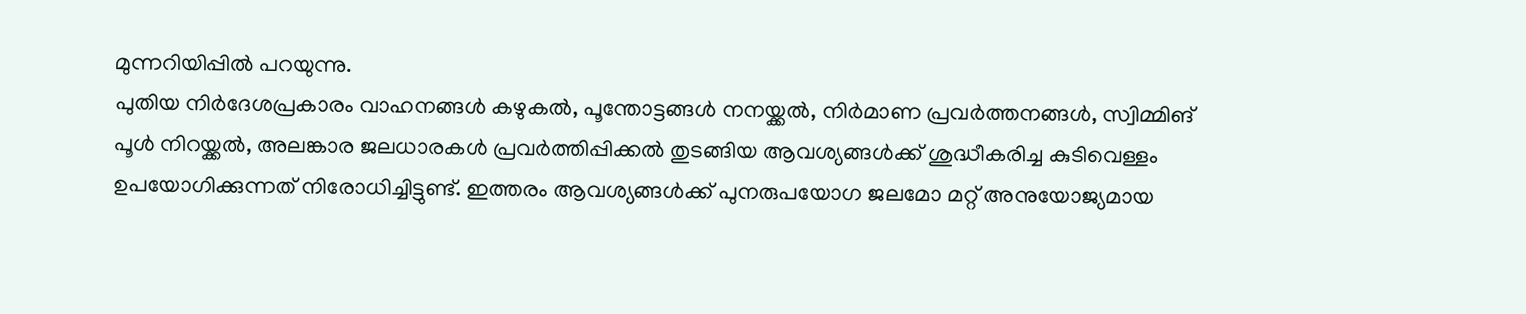മുന്നറിയിപ്പിൽ പറയുന്നു.
പുതിയ നിർദേശപ്രകാരം വാഹനങ്ങൾ കഴുകൽ, പൂന്തോട്ടങ്ങൾ നനയ്ക്കൽ, നിർമാണ പ്രവർത്തനങ്ങൾ, സ്വിമ്മിങ് പൂൾ നിറയ്ക്കൽ, അലങ്കാര ജലധാരകൾ പ്രവർത്തിപ്പിക്കൽ തുടങ്ങിയ ആവശ്യങ്ങൾക്ക് ശുദ്ധീകരിച്ച കുടിവെള്ളം ഉപയോഗിക്കുന്നത് നിരോധിച്ചിട്ടുണ്ട്. ഇത്തരം ആവശ്യങ്ങൾക്ക് പുനരുപയോഗ ജലമോ മറ്റ് അനുയോജ്യമായ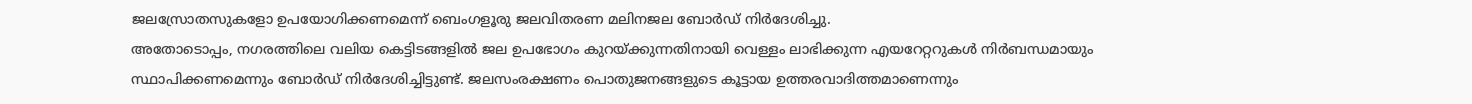ജലസ്രോതസുകളോ ഉപയോഗിക്കണമെന്ന് ബെംഗളൂരു ജലവിതരണ മലിനജല ബോർഡ് നിർദേശിച്ചു.
അതോടൊപ്പം, നഗരത്തിലെ വലിയ കെട്ടിടങ്ങളിൽ ജല ഉപഭോഗം കുറയ്ക്കുന്നതിനായി വെള്ളം ലാഭിക്കുന്ന എയറേറ്ററുകൾ നിർബന്ധമായും സ്ഥാപിക്കണമെന്നും ബോർഡ് നിർദേശിച്ചിട്ടുണ്ട്. ജലസംരക്ഷണം പൊതുജനങ്ങളുടെ കൂട്ടായ ഉത്തരവാദിത്തമാണെന്നും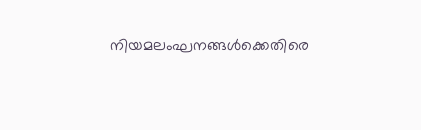നിയമലംഘനങ്ങൾക്കെതിരെ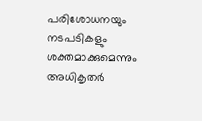പരിശോധനയും നടപടികളും ശക്തമാക്കുമെന്നും അധികൃതർ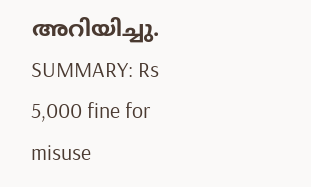അറിയിച്ചു.
SUMMARY: Rs 5,000 fine for misuse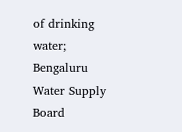of drinking water; Bengaluru Water Supply Board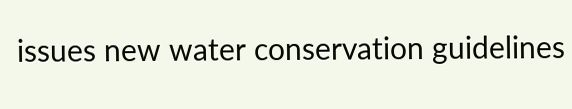issues new water conservation guidelines